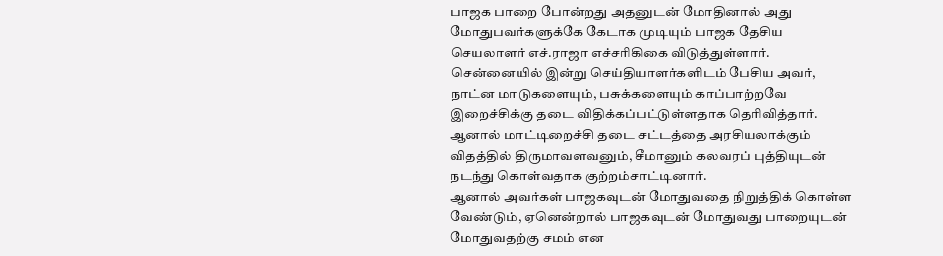பாஜக பாறை போன்றது அதனுடன் மோதினால் அது மோதுபவர்களுக்கே கேடாக முடியும் பாஜக தேசிய செயலாளர் எச்.ராஜா எச்சரிகிகை விடுத்துள்ளார்.
சென்னையில் இன்று செய்தியாளர்களிடம் பேசிய அவர், நாட்ன மாடுகளையும், பசுக்களையும் காப்பாற்றவே இறைச்சிக்கு தடை விதிக்கப்பட்டுள்ளதாக தெரிவித்தார்.
ஆனால் மாட்டிறைச்சி தடை சட்டத்தை அரசியலாக்கும் விதத்தில் திருமாவளவனும், சீமானும் கலவரப் புத்தியுடன் நடந்து கொள்வதாக குற்றம்சாட்டினார்.
ஆனால் அவர்கள் பாஜகவுடன் மோதுவதை நிறுத்திக் கொள்ள வேண்டும், ஏனென்றால் பாஜகவுடன் மோதுவது பாறையுடன் மோதுவதற்கு சமம் என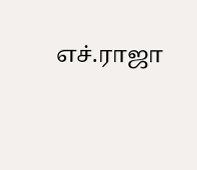எச்.ராஜா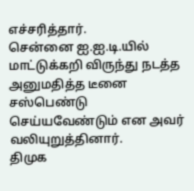எச்சரித்தார்.
சென்னை ஐ.ஐ.டி.யில் மாட்டுக்கறி விருந்து நடத்த அனுமதித்த டீனை சஸ்பெண்டு செய்யவேண்டும் என அவர் வலியுறுத்தினார்.
திமுக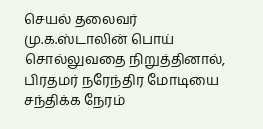செயல் தலைவர் மு.க.ஸ்டாலின் பொய் சொல்லுவதை நிறுத்தினால், பிரதமர் நரேந்திர மோடியை சந்திக்க நேரம்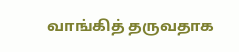வாங்கித் தருவதாக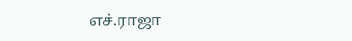எச்.ராஜா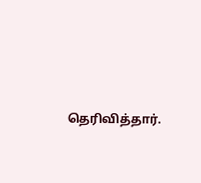தெரிவித்தார்.